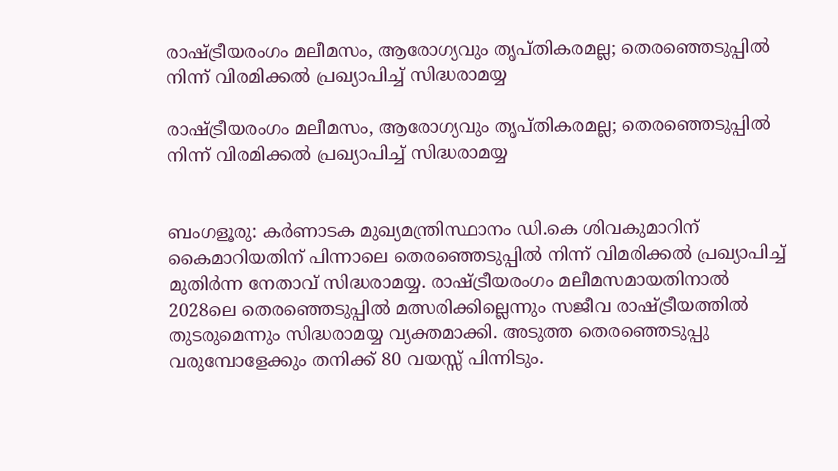രാഷ്ട്രീയരംഗം മലീമസം, ആരോഗ്യവും തൃപ്തികരമല്ല; തെരഞ്ഞെടുപ്പിൽ നിന്ന് വിരമിക്കൽ പ്രഖ്യാപിച്ച് സിദ്ധരാമയ്യ

രാഷ്ട്രീയരംഗം മലീമസം, ആരോഗ്യവും തൃപ്തികരമല്ല; തെരഞ്ഞെടുപ്പിൽ നിന്ന് വിരമിക്കൽ പ്രഖ്യാപിച്ച് സിദ്ധരാമയ്യ


ബംഗളൂരു: കർണാടക മുഖ്യമന്ത്രിസ്ഥാനം ഡി.കെ ശിവകുമാറിന് കൈമാറിയതിന് പിന്നാലെ തെരഞ്ഞെടുപ്പിൽ നിന്ന് വിമരിക്കൽ പ്രഖ്യാപിച്ച് മുതിർന്ന നേതാവ് സിദ്ധരാമയ്യ. രാഷ്ട്രീയരംഗം മലീമസമായതിനാല്‍ 2028ലെ തെരഞ്ഞെടുപ്പില്‍ മത്സരിക്കില്ലെന്നും സജീവ രാഷ്ട്രീയത്തില്‍ തുടരുമെന്നും സിദ്ധരാമയ്യ വ്യക്തമാക്കി. അടുത്ത തെരഞ്ഞെടുപ്പു വരുമ്പോളേക്കും തനിക്ക് 80 വയസ്സ് പിന്നിടും.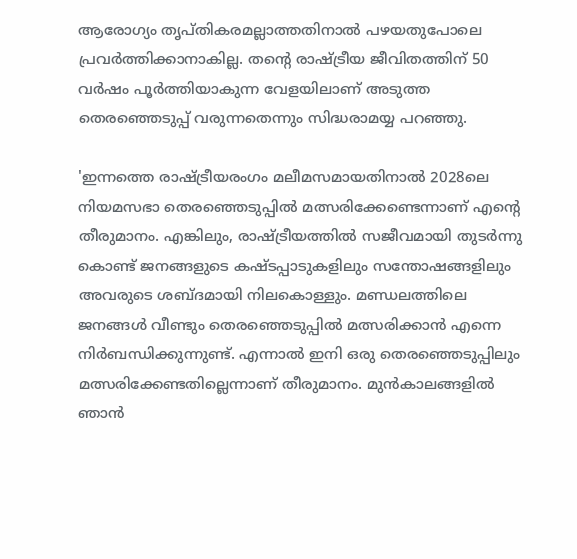ആരോഗ്യം തൃപ്തികരമല്ലാത്തതിനാല്‍ പഴയതുപോലെ പ്രവര്‍ത്തിക്കാനാകില്ല. തന്റെ രാഷ്ട്രീയ ജീവിതത്തിന് 50 വര്‍ഷം പൂര്‍ത്തിയാകുന്ന വേളയിലാണ് അടുത്ത തെരഞ്ഞെടുപ്പ് വരുന്നതെന്നും സിദ്ധരാമയ്യ പറഞ്ഞു.

'ഇന്നത്തെ രാഷ്ട്രീയരംഗം മലീമസമായതിനാല്‍ 2028ലെ നിയമസഭാ തെരഞ്ഞെടുപ്പില്‍ മത്സരിക്കേണ്ടെന്നാണ് എന്റെ തീരുമാനം. എങ്കിലും, രാഷ്ട്രീയത്തില്‍ സജീവമായി തുടര്‍ന്നു കൊണ്ട് ജനങ്ങളുടെ കഷ്ടപ്പാടുകളിലും സന്തോഷങ്ങളിലും അവരുടെ ശബ്ദമായി നിലകൊള്ളും. മണ്ഡലത്തിലെ ജനങ്ങള്‍ വീണ്ടും തെരഞ്ഞെടുപ്പില്‍ മത്സരിക്കാന്‍ എന്നെ നിര്‍ബന്ധിക്കുന്നുണ്ട്. എന്നാല്‍ ഇനി ഒരു തെരഞ്ഞെടുപ്പിലും മത്സരിക്കേണ്ടതില്ലെന്നാണ് തീരുമാനം. മുന്‍കാലങ്ങളില്‍ ഞാന്‍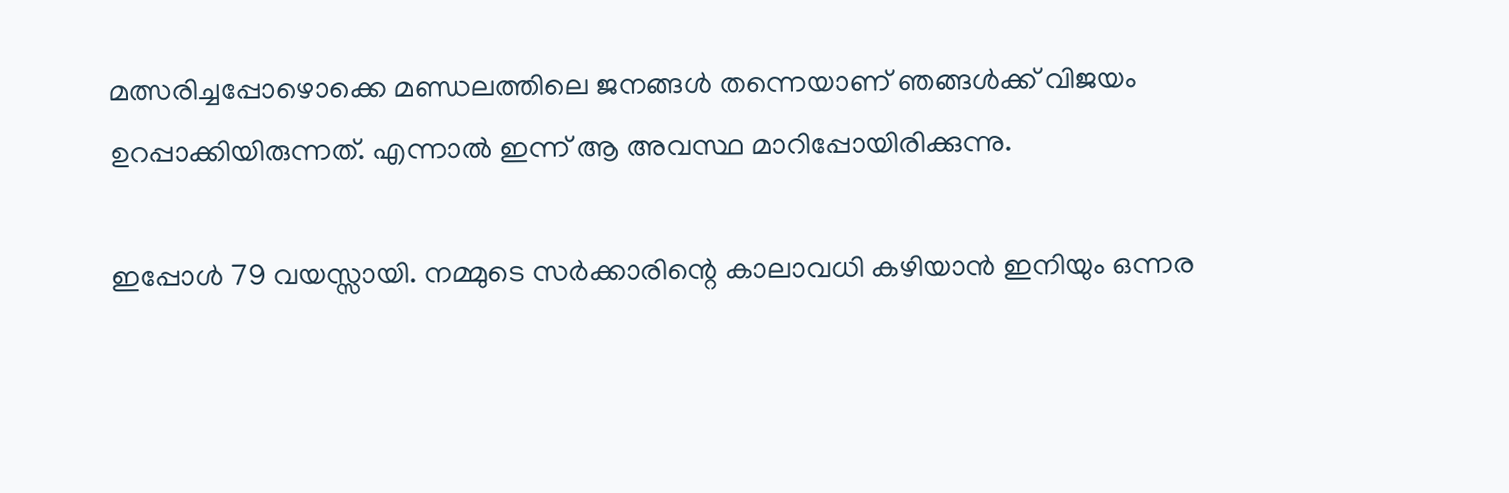മത്സരിച്ചപ്പോഴൊക്കെ മണ്ഡലത്തിലെ ജനങ്ങള്‍ തന്നെയാണ് ഞങ്ങള്‍ക്ക് വിജയം ഉറപ്പാക്കിയിരുന്നത്. എന്നാല്‍ ഇന്ന് ആ അവസ്ഥ മാറിപ്പോയിരിക്കുന്നു.

ഇപ്പോള്‍ 79 വയസ്സായി. നമ്മുടെ സര്‍ക്കാരിന്റെ കാലാവധി കഴിയാന്‍ ഇനിയും ഒന്നര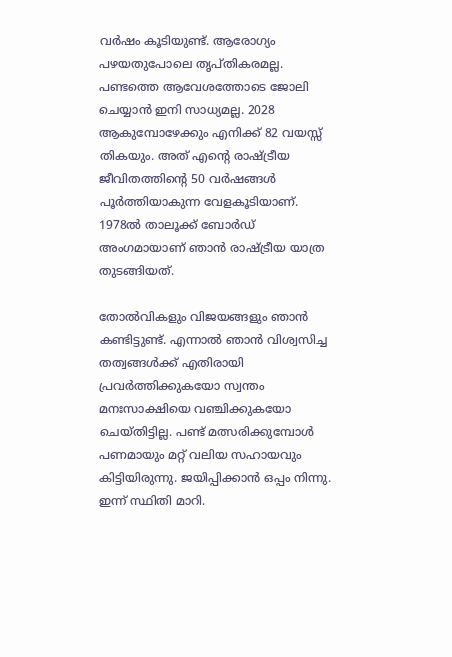വര്‍ഷം കൂടിയുണ്ട്. ആരോഗ്യം പഴയതുപോലെ തൃപ്തികരമല്ല. പണ്ടത്തെ ആവേശത്തോടെ ജോലി ചെയ്യാന്‍ ഇനി സാധ്യമല്ല. 2028 ആകുമ്പോഴേക്കും എനിക്ക് 82 വയസ്സ് തികയും. അത് എന്റെ രാഷ്ട്രീയ ജീവിതത്തിന്റെ 50 വര്‍ഷങ്ങള്‍ പൂര്‍ത്തിയാകുന്ന വേളകൂടിയാണ്. 1978ല്‍ താലൂക്ക് ബോര്‍ഡ് അംഗമായാണ് ഞാന്‍ രാഷ്ട്രീയ യാത്ര തുടങ്ങിയത്.

തോല്‍വികളും വിജയങ്ങളും ഞാന്‍ കണ്ടിട്ടുണ്ട്. എന്നാല്‍ ഞാന്‍ വിശ്വസിച്ച തത്വങ്ങള്‍ക്ക് എതിരായി പ്രവര്‍ത്തിക്കുകയോ സ്വന്തം മനഃസാക്ഷിയെ വഞ്ചിക്കുകയോ ചെയ്തിട്ടില്ല. പണ്ട് മത്സരിക്കുമ്പോൾ പണമായും മറ്റ് വലിയ സഹായവും കിട്ടിയിരുന്നു. ജയിപ്പിക്കാൻ ഒപ്പം നിന്നു.  ഇന്ന് സ്ഥിതി മാറി.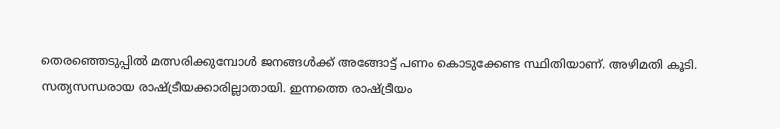തെരഞ്ഞെടുപ്പിൽ മത്സരിക്കുമ്പോൾ ജനങ്ങൾക്ക് അങ്ങോട്ട് പണം കൊടുക്കേണ്ട സ്ഥിതിയാണ്. അഴിമതി കൂടി. സത്യസന്ധരായ രാഷ്ട്രീയക്കാരില്ലാതായി. ഇന്നത്തെ രാഷ്ട്രീയം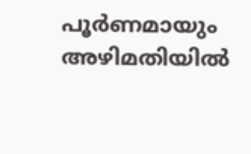പൂര്‍ണമായും അഴിമതിയില്‍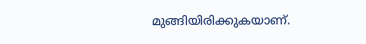മുങ്ങിയിരിക്കുകയാണ്.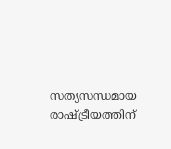സത്യസന്ധമായ രാഷ്ട്രീയത്തിന്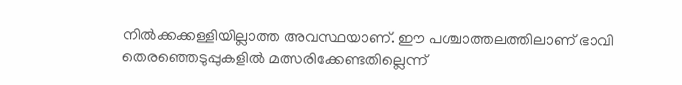നില്‍ക്കക്കള്ളിയില്ലാത്ത അവസ്ഥയാണ്. ഈ പശ്ചാത്തലത്തിലാണ് ഭാവി തെരഞ്ഞെടുപ്പുകളില്‍ മത്സരിക്കേണ്ടതില്ലെന്ന്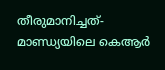തീരുമാനിച്ചത്- മാണ്ഡ്യയിലെ കെആര്‍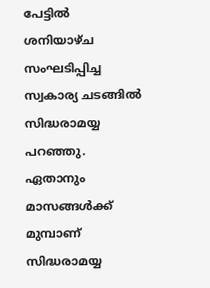പേട്ടില്‍ ശനിയാഴ്ച സംഘടിപ്പിച്ച സ്വകാര്യ ചടങ്ങില്‍ സിദ്ധരാമയ്യ പറഞ്ഞു. ഏതാനും മാസങ്ങള്‍ക്ക് മുമ്പാണ് സിദ്ധരാമയ്യ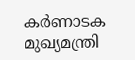കര്‍ണാടക മുഖ്യമന്ത്രി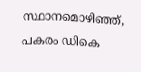സ്ഥാനമൊഴിഞ്ഞ്, പകരം ഡികെ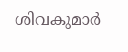ശിവകുമാര്‍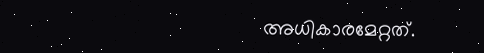അധികാരമേറ്റത്.